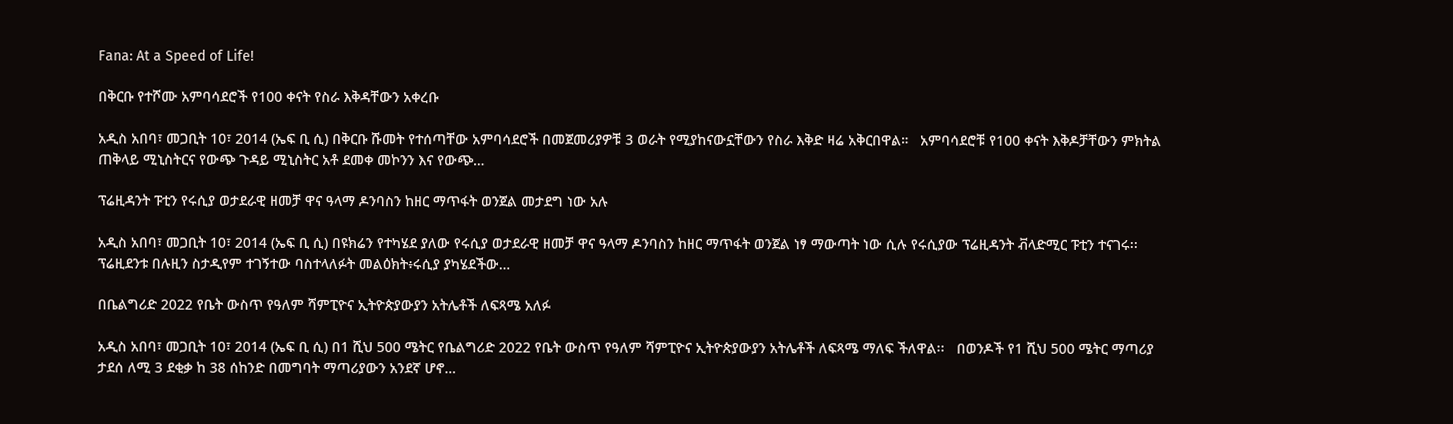Fana: At a Speed of Life!

በቅርቡ የተሾሙ አምባሳደሮች የ100 ቀናት የስራ እቅዳቸውን አቀረቡ

አዲስ አበባ፣ መጋቢት 10፣ 2014 (ኤፍ ቢ ሲ) በቅርቡ ሹመት የተሰጣቸው አምባሳደሮች በመጀመሪያዎቹ 3 ወራት የሚያከናውኗቸውን የስራ እቅድ ዛሬ አቅርበዋል።   አምባሳደሮቹ የ100 ቀናት እቅዶቻቸውን ምክትል ጠቅላይ ሚኒስትርና የውጭ ጉዳይ ሚኒስትር አቶ ደመቀ መኮንን እና የውጭ…

ፕሬዚዳንት ፑቲን የሩሲያ ወታደራዊ ዘመቻ ዋና ዓላማ ዶንባስን ከዘር ማጥፋት ወንጀል መታደግ ነው አሉ

አዲስ አበባ፣ መጋቢት 10፣ 2014 (ኤፍ ቢ ሲ) በዩክሬን የተካሄደ ያለው የሩሲያ ወታደራዊ ዘመቻ ዋና ዓላማ ዶንባስን ከዘር ማጥፋት ወንጀል ነፃ ማውጣት ነው ሲሉ የሩሲያው ፕሬዚዳንት ቭላድሚር ፑቲን ተናገሩ፡፡ ፕሬዚደንቱ በሉዚን ስታዲየም ተገኝተው ባስተላለፉት መልዕክት፥ሩሲያ ያካሄደችው…

በቤልግሪድ 2022 የቤት ውስጥ የዓለም ሻምፒዮና ኢትዮጵያውያን አትሌቶች ለፍጻሜ አለፉ

አዲስ አበባ፣ መጋቢት 10፣ 2014 (ኤፍ ቢ ሲ) በ1 ሺህ 500 ሜትር የቤልግሪድ 2022 የቤት ውስጥ የዓለም ሻምፒዮና ኢትዮጵያውያን አትሌቶች ለፍጻሜ ማለፍ ችለዋል፡፡   በወንዶች የ1 ሺህ 500 ሜትር ማጣሪያ ታደሰ ለሚ 3 ደቂቃ ከ 38 ሰከንድ በመግባት ማጣሪያውን አንደኛ ሆኖ…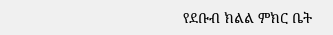የደቡብ ክልል ምክር ቤት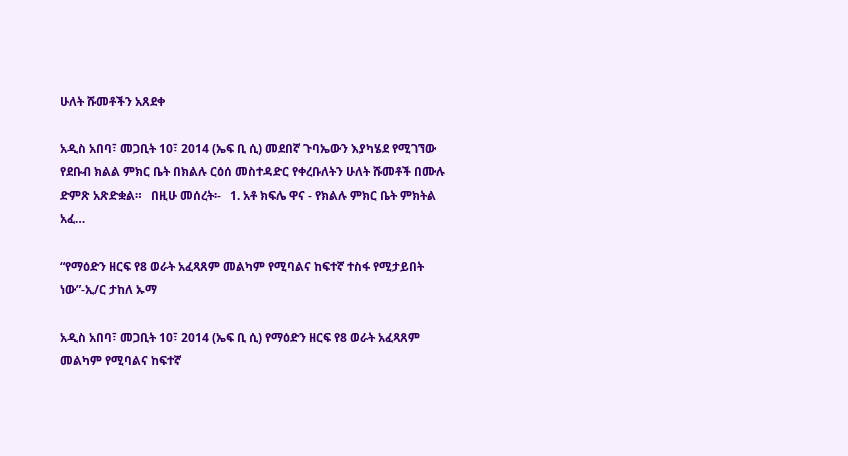ሁለት ሹመቶችን አጸደቀ

አዲስ አበባ፣ መጋቢት 10፣ 2014 (ኤፍ ቢ ሲ) መደበኛ ጉባኤውን እያካሄደ የሚገኘው የደቡብ ክልል ምክር ቤት በክልሉ ርዕሰ መስተዳድር የቀረቡለትን ሁለት ሹመቶች በሙሉ ድምጽ አጽድቋል።   በዚሁ መሰረት፡-   1. አቶ ክፍሌ ዋና - የክልሉ ምክር ቤት ምክትል አፈ…

“የማዕድን ዘርፍ የ8 ወራት አፈጻጸም መልካም የሚባልና ከፍተኛ ተስፋ የሚታይበት ነው”-ኢ/ር ታከለ ኡማ

አዲስ አበባ፣ መጋቢት 10፣ 2014 (ኤፍ ቢ ሲ) የማዕድን ዘርፍ የ8 ወራት አፈጻጸም መልካም የሚባልና ከፍተኛ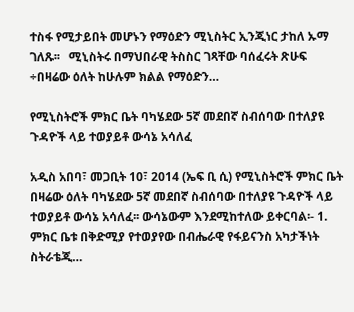ተስፋ የሚታይበት መሆኑን የማዕድን ሚኒስትር ኢንጂነር ታከለ ኡማ ገለጹ፡፡   ሚኒስትሩ በማህበራዊ ትስስር ገጻቸው ባሰፈሩት ጽሁፍ ÷በዛሬው ዕለት ከሁሉም ክልል የማዕድን…

የሚኒስትሮች ምክር ቤት ባካሄደው 5ኛ መደበኛ ስብሰባው በተለያዩ ጉዳዮች ላይ ተወያይቶ ውሳኔ አሳለፈ

አዲስ አበባ፣ መጋቢት 10፣ 2014 (ኤፍ ቢ ሲ) የሚኒስትሮች ምክር ቤት በዛሬው ዕለት ባካሄደው 5ኛ መደበኛ ስብሰባው በተለያዩ ጉዳዮች ላይ ተወያይቶ ውሳኔ አሳለፈ፡፡ ውሳኔውም እንደሚከተለው ይቀርባል፡- 1. ምክር ቤቱ በቅድሚያ የተወያየው በብሔራዊ የፋይናንስ አካታችነት ስትራቴጂ…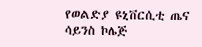የወልድያ ዩኒቨርሲቲ ጤና ሳይንስ ኮሌጅ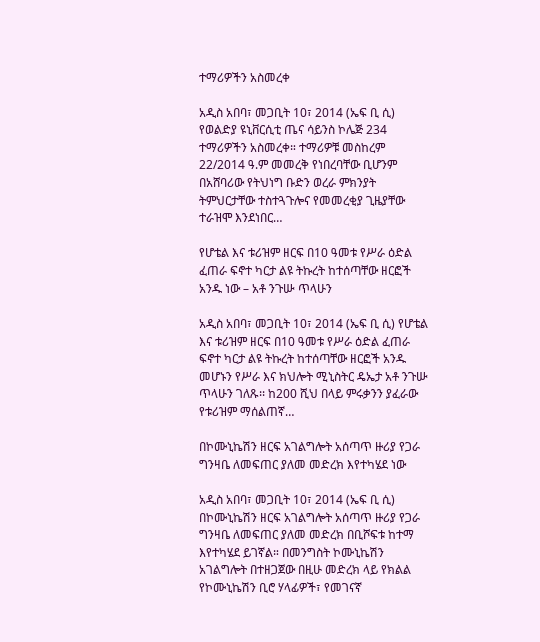ተማሪዎችን አስመረቀ

አዲስ አበባ፣ መጋቢት 10፣ 2014 (ኤፍ ቢ ሲ) የወልድያ ዩኒቨርሲቲ ጤና ሳይንስ ኮሌጅ 234 ተማሪዎችን አስመረቀ። ተማሪዎቹ መስከረም 22/2014 ዓ.ም መመረቅ የነበረባቸው ቢሆንም በአሸባሪው የትህነግ ቡድን ወረራ ምክንያት ትምህርታቸው ተስተጓጉሎና የመመረቂያ ጊዜያቸው ተራዝሞ እንደነበር…

የሆቴል እና ቱሪዝም ዘርፍ በ10 ዓመቱ የሥራ ዕድል ፈጠራ ፍኖተ ካርታ ልዩ ትኩረት ከተሰጣቸው ዘርፎች አንዱ ነው – አቶ ንጉሡ ጥላሁን

አዲስ አበባ፣ መጋቢት 10፣ 2014 (ኤፍ ቢ ሲ) የሆቴል እና ቱሪዝም ዘርፍ በ10 ዓመቱ የሥራ ዕድል ፈጠራ ፍኖተ ካርታ ልዩ ትኩረት ከተሰጣቸው ዘርፎች አንዱ መሆኑን የሥራ እና ክህሎት ሚኒስትር ዴኤታ አቶ ንጉሡ ጥላሁን ገለጹ፡፡ ከ200 ሺህ በላይ ምሩቃንን ያፈራው የቱሪዝም ማሰልጠኛ…

በኮሙኒኬሽን ዘርፍ አገልግሎት አሰጣጥ ዙሪያ የጋራ ግንዛቤ ለመፍጠር ያለመ መድረክ እየተካሄደ ነው

አዲስ አበባ፣ መጋቢት 10፣ 2014 (ኤፍ ቢ ሲ) በኮሙኒኬሽን ዘርፍ አገልግሎት አሰጣጥ ዙሪያ የጋራ ግንዛቤ ለመፍጠር ያለመ መድረክ በቢሾፍቱ ከተማ እየተካሄደ ይገኛል። በመንግስት ኮሙኒኬሽን አገልግሎት በተዘጋጀው በዚሁ መድረክ ላይ የክልል የኮሙኒኬሽን ቢሮ ሃላፊዎች፣ የመገናኛ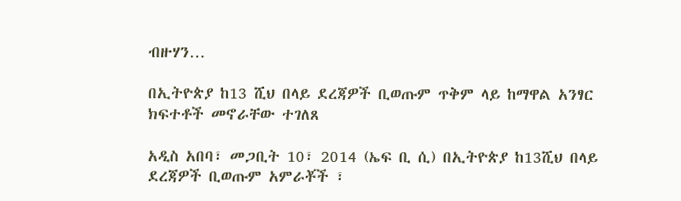ብዙሃን…

በኢትዮጵያ ከ13 ሺህ በላይ ደረጃዎች ቢወጡም ጥቅም ላይ ከማዋል አንፃር ክፍተቶች መኖራቸው ተገለጸ

አዲስ አበባ፣ መጋቢት 10፣ 2014 (ኤፍ ቢ ሲ) በኢትዮጵያ ከ13ሺህ በላይ ደረጃዎች ቢወጡም አምራቾች ፣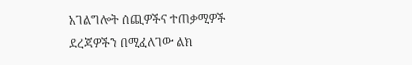አገልግሎት ሰጪዎችና ተጠቃሚዎች ደረጃዎችን በሚፈለገው ልክ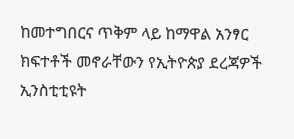ከመተግበርና ጥቅም ላይ ከማዋል አንፃር ክፍተቶች መኖራቸውን የኢትዮጵያ ደረጃዎች ኢንስቲቲዩት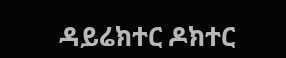ዳይሬክተር ዶክተር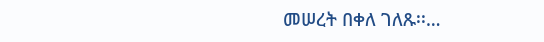መሠረት በቀለ ገለጹ፡፡…